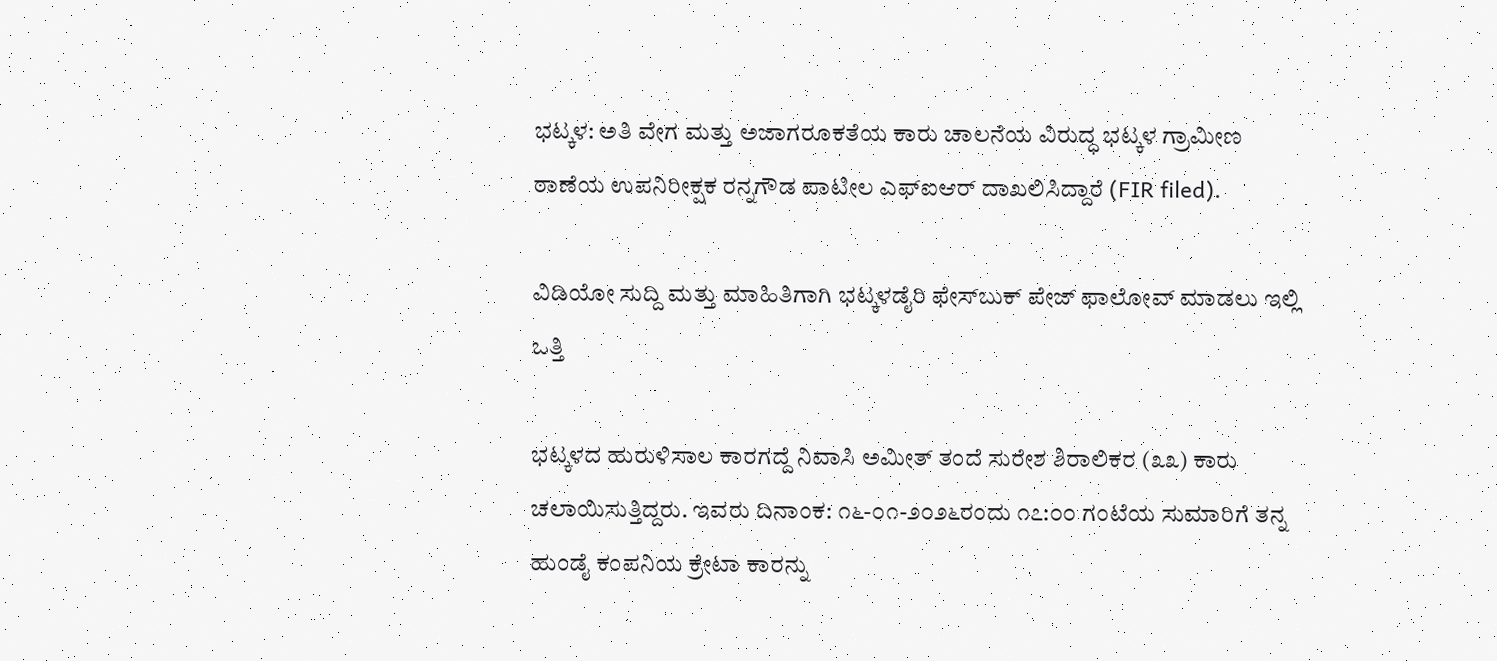ಭಟ್ಕಳ: ಅತಿ ವೇಗ ಮತ್ತು ಅಜಾಗರೂಕತೆಯ ಕಾರು ಚಾಲನೆಯ ವಿರುದ್ಧ ಭಟ್ಕಳ ಗ್ರಾಮೀಣ ಠಾಣೆಯ ಉಪನಿರೀಕ್ಷಕ ರನ್ನಗೌಡ ಪಾಟೀಲ ಎಫ್ಐಆರ್ ದಾಖಲಿಸಿದ್ದಾರೆ (FIR filed).

ವಿಡಿಯೋ ಸುದ್ದಿ ಮತ್ತು ಮಾಹಿತಿಗಾಗಿ ಭಟ್ಕಳಡೈರಿ ಫೇಸ್‌ಬುಕ್‌ ಪೇಜ್ ಫಾಲೋವ್ ಮಾಡಲು ಇಲ್ಲಿ ಒತ್ತಿ

ಭಟ್ಕಳದ ಹುರುಳಿಸಾಲ ಕಾರಗದ್ದೆ ನಿವಾಸಿ ಅಮೀತ್ ತಂದೆ ಸುರೇಶ ಶಿರಾಲಿಕರ (೩೩) ಕಾರು ಚಲಾಯಿಸುತ್ತಿದ್ದರು. ಇವರು ದಿನಾಂಕ: ೧೬-೦೧-೨೦೨೬ರಂದು ೧೭:೦೦ ಗಂಟೆಯ ಸುಮಾರಿಗೆ ತನ್ನ ಹುಂಡೈ ಕಂಪನಿಯ ಕ್ರೇಟಾ ಕಾರನ್ನು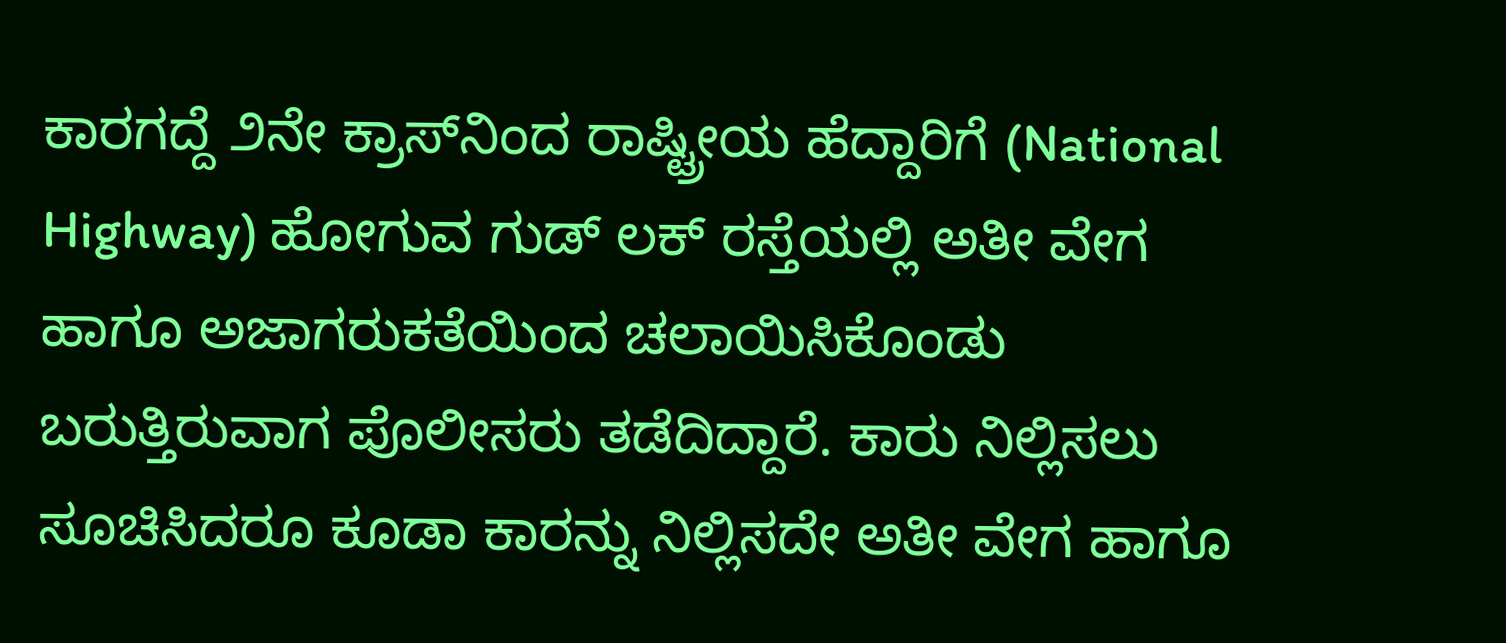ಕಾರಗದ್ದೆ ೨ನೇ ಕ್ರಾಸ್‌ನಿಂದ ರಾಷ್ಟ್ರೀಯ ಹೆದ್ದಾರಿಗೆ (National Highway) ಹೋಗುವ ಗುಡ್ ಲಕ್ ರಸ್ತೆಯಲ್ಲಿ ಅತೀ ವೇಗ ಹಾಗೂ ಅಜಾಗರುಕತೆಯಿಂದ ಚಲಾಯಿಸಿಕೊಂಡು ಬರುತ್ತಿರುವಾಗ ಪೊಲೀಸರು ತಡೆದಿದ್ದಾರೆ. ಕಾರು ನಿಲ್ಲಿಸಲು ಸೂಚಿಸಿದರೂ ಕೂಡಾ ಕಾರನ್ನು ನಿಲ್ಲಿಸದೇ ಅತೀ ವೇಗ ಹಾಗೂ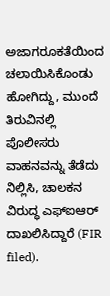ಅಜಾಗರೂಕತೆಯಿಂದ ಚಲಾಯಿಸಿಕೊಂಡು ಹೋಗಿದ್ದು, ಮುಂದೆ ತಿರುವಿನಲ್ಲಿ ಪೊಲೀಸರು ವಾಹನವನ್ನು ತೆಡೆದು ನಿಲ್ಲಿಸಿ, ಚಾಲಕನ ವಿರುದ್ಧ ಎಫ್ಐಆರ್ ದಾಖಲಿಸಿದ್ದಾರೆ (FIR filed).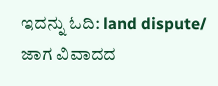ಇದನ್ನು ಓದಿ: land dispute/ ಜಾಗ ವಿವಾದದ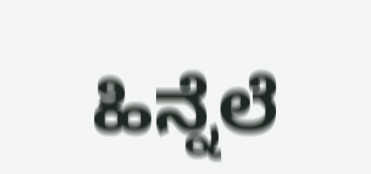ಹಿನ್ನೆಲೆ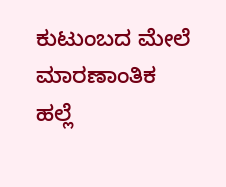ಕುಟುಂಬದ ಮೇಲೆ ಮಾರಣಾಂತಿಕ ಹಲ್ಲೆ